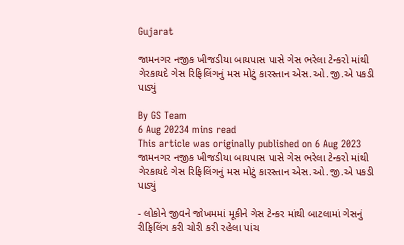Gujarat

જામનગર નજીક ખીજડીયા બાયપાસ પાસે ગેસ ભરેલા ટેન્કરો માંથી ગેરકાયદે ગેસ રિફિલિંગનું મસ મોટું કારસ્તાન એસ.ઓ.જી.એ પકડી પાડ્યું

By GS Team
6 Aug 20234 mins read
This article was originally published on 6 Aug 2023
જામનગર નજીક ખીજડીયા બાયપાસ પાસે ગેસ ભરેલા ટેન્કરો માંથી ગેરકાયદે ગેસ રિફિલિંગનું મસ મોટું કારસ્તાન એસ.ઓ.જી.એ પકડી પાડ્યું

- લોકોને જીવને જોખમમાં મૂકીને ગેસ ટેન્કર માંથી બાટલામાં ગેસનું રીફિલિંગ કરી ચોરી કરી રહેલા પાંચ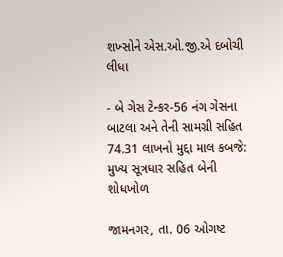શખ્સોને એસ.ઓ.જી.એ દબોચી લીધા

- બે ગેસ ટેન્કર-56 નંગ ગેસના બાટલા અને તેની સામગ્રી સહિત 74.31 લાખનો મુદ્દા માલ કબજે: મુખ્ય સૂત્રધાર સહિત બેની શોધખોળ

જામનગર, તા. 06 ઓગષ્ટ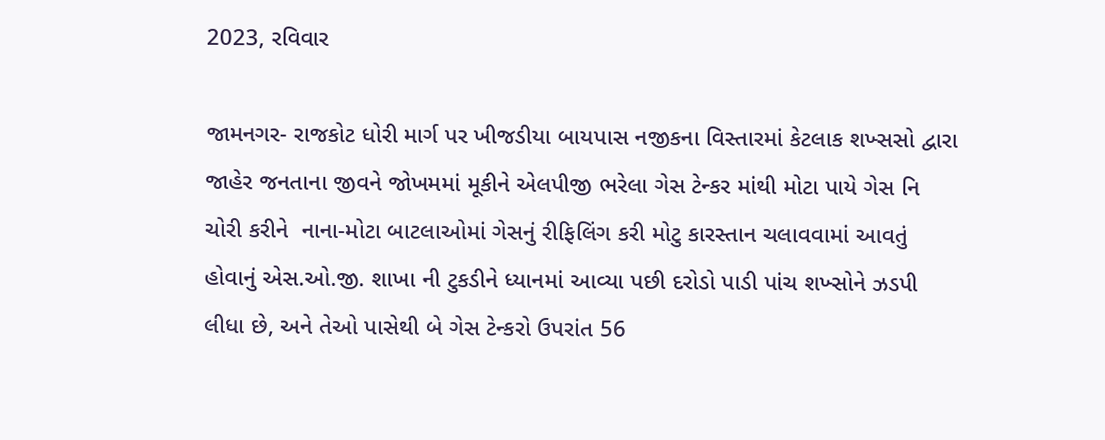2023, રવિવાર

જામનગર- રાજકોટ ધોરી માર્ગ પર ખીજડીયા બાયપાસ નજીકના વિસ્તારમાં કેટલાક શખ્સસો દ્વારા જાહેર જનતાના જીવને જોખમમાં મૂકીને એલપીજી ભરેલા ગેસ ટેન્કર માંથી મોટા પાયે ગેસ નિ ચોરી કરીને  નાના-મોટા બાટલાઓમાં ગેસનું રીફિલિંગ કરી મોટુ કારસ્તાન ચલાવવામાં આવતું હોવાનું એસ.ઓ.જી. શાખા ની ટુકડીને ધ્યાનમાં આવ્યા પછી દરોડો પાડી પાંચ શખ્સોને ઝડપી લીધા છે, અને તેઓ પાસેથી બે ગેસ ટેન્કરો ઉપરાંત 56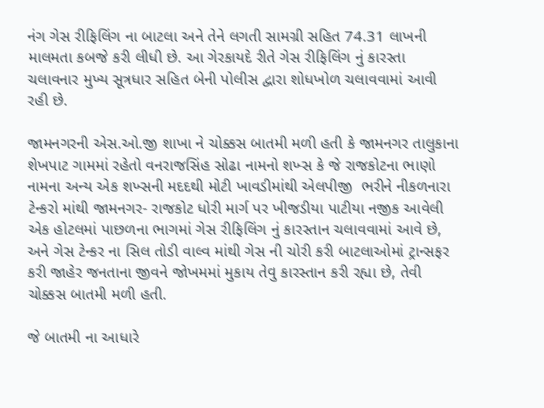નંગ ગેસ રીફિલિંગ ના બાટલા અને તેને લગતી સામગ્રી સહિત 74.31 લાખની માલમતા કબજે કરી લીધી છે. આ ગેરકાયદે રીતે ગેસ રીફિલિંગ નું કારસ્તા ચલાવનાર મુખ્ય સૂત્રધાર સહિત બેની પોલીસ દ્વારા શોધખોળ ચલાવવામાં આવી રહી છે.

જામનગરની એસ.ઓ.જી શાખા ને ચોક્કસ બાતમી મળી હતી કે જામનગર તાલુકાના શેખપાટ ગામમાં રહેતો વનરાજસિંહ સોઢા નામનો શખ્સ કે જે રાજકોટના ભાણો નામના અન્ય એક શખ્સની મદદથી મોટી ખાવડીમાંથી એલપીજી  ભરીને નીકળનારા ટેન્કરો માંથી જામનગર- રાજકોટ ધોરી માર્ગ પર ખીજડીયા પાટીયા નજીક આવેલી એક હોટલમાં પાછળના ભાગમાં ગેસ રીફિલિંગ નું કારસ્તાન ચલાવવામાં આવે છે, અને ગેસ ટેન્કર ના સિલ તોડી વાલ્વ માંથી ગેસ ની ચોરી કરી બાટલાઓમાં ટ્રાન્સફર કરી જાહેર જનતાના જીવને જોખમમાં મુકાય તેવુ કારસ્તાન કરી રહ્યા છે, તેવી ચોક્કસ બાતમી મળી હતી.

જે બાતમી ના આધારે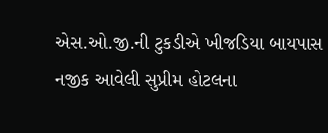એસ.ઓ.જી.ની ટુકડીએ ખીજડિયા બાયપાસ નજીક આવેલી સુપ્રીમ હોટલના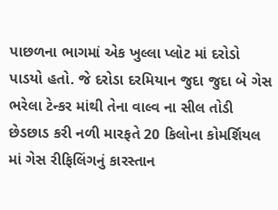પાછળના ભાગમાં એક ખુલ્લા પ્લોટ માં દરોડો પાડયો હતો. જે દરોડા દરમિયાન જુદા જુદા બે ગેસ ભરેલા ટેન્કર માંથી તેના વાલ્વ ના સીલ તોડી છેડછાડ કરી નળી મારફતે 20 કિલોના કોમર્શિયલ માં ગેસ રીફિલિંગનું કારસ્તાન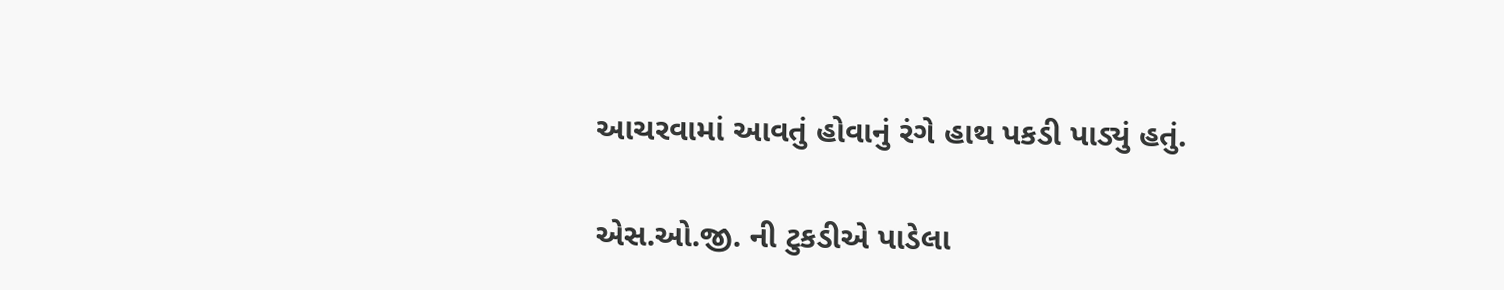આચરવામાં આવતું હોવાનું રંગે હાથ પકડી પાડ્યું હતું.

એસ.ઓ.જી. ની ટુકડીએ પાડેલા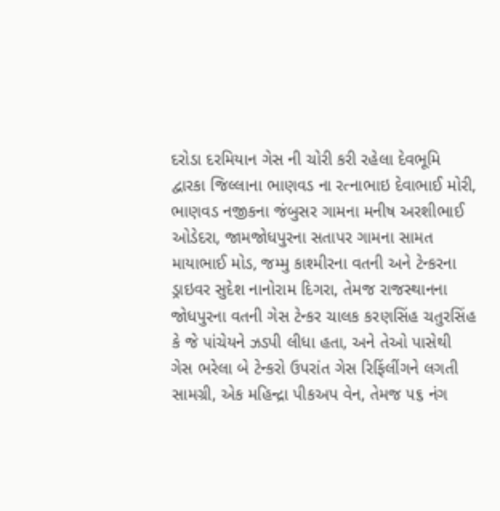દરોડા દરમિયાન ગેસ ની ચોરી કરી રહેલા દેવભૂમિ દ્વારકા જિલ્લાના ભાણવડ ના રત્નાભાઇ દેવાભાઈ મોરી, ભાણવડ નજીકના જંબુસર ગામના મનીષ અરશીભાઈ ઓડેદરા, જામજોધપુરના સતાપર ગામના સામત માયાભાઈ મોડ, જમ્મુ કાશ્મીરના વતની અને ટેન્કરના ડ્રાઇવર સુદેશ નાનોરામ દિગરા, તેમજ રાજસ્થાનના જોધપુરના વતની ગેસ ટેન્કર ચાલક કરણસિંહ ચતુરસિંહ કે જે પાંચેયને ઝડપી લીધા હતા, અને તેઓ પાસેથી ગેસ ભરેલા બે ટેન્કરો ઉપરાંત ગેસ રિફિંલીંગને લગતી સામગ્રી, એક મહિન્દ્રા પીકઅપ વેન, તેમજ ૫૬ નંગ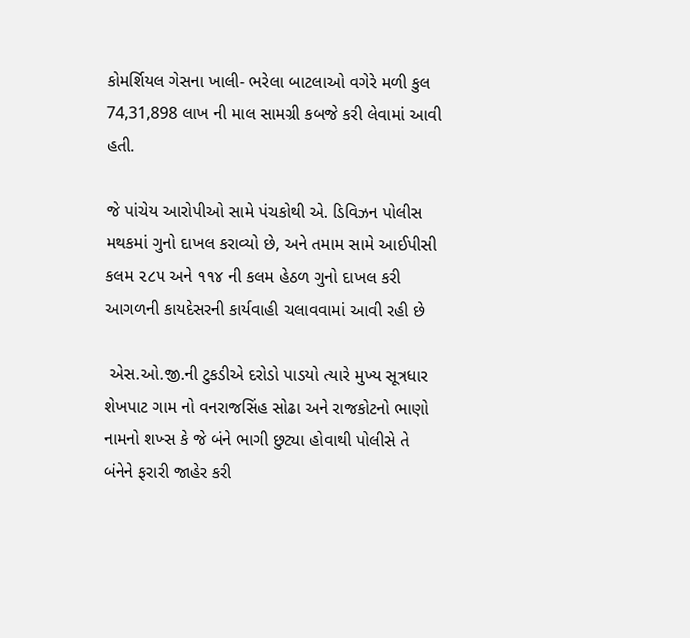કોમર્શિયલ ગેસના ખાલી- ભરેલા બાટલાઓ વગેરે મળી કુલ 74,31,898 લાખ ની માલ સામગ્રી કબજે કરી લેવામાં આવી હતી.

જે પાંચેય આરોપીઓ સામે પંચકોથી એ. ડિવિઝન પોલીસ મથકમાં ગુનો દાખલ કરાવ્યો છે, અને તમામ સામે આઈપીસી કલમ ૨૮૫ અને ૧૧૪ ની કલમ હેઠળ ગુનો દાખલ કરી આગળની કાયદેસરની કાર્યવાહી ચલાવવામાં આવી રહી છે

 એસ.ઓ.જી.ની ટુકડીએ દરોડો પાડયો ત્યારે મુખ્ય સૂત્રધાર શેખપાટ ગામ નો વનરાજસિંહ સોઢા અને રાજકોટનો ભાણો નામનો શખ્સ કે જે બંને ભાગી છુટ્યા હોવાથી પોલીસે તે બંનેને ફરારી જાહેર કરી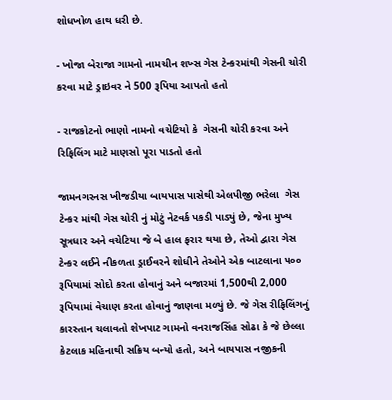શોધખોળ હાથ ધરી છે.

- ખોજા બેરાજા ગામનો નામચીન શખ્સ ગેસ ટેન્કરમાંથી ગેસની ચોરી કરવા માટે ડ્રાઇવર ને 500 રૂપિયા આપતો હતો

- રાજકોટનો ભાણો નામનો વચેટિયો કે  ગેસની ચોરી કરવા અને રિફિલિંગ માટે માણસો પૂરા પાડતો હતો

જામનગરનસ ખીજડીયા બાયપાસ પાસેથી એલપીજી ભરેલા  ગેસ ટેન્કર માંથી ગેસ ચોરી નું મોટું નેટવર્ક પકડી પાડ્યું છે, જેના મુખ્ય સૂત્રધાર અને વચેટિયા જે બે હાલ ફરાર થયા છે, તેઓ દ્વારા ગેસ ટેન્કર લઈને નીકળતા ડ્રાઈવરને શોધીને તેઓને એક બાટલાના ૫૦૦ રૂપિયામાં સોદો કરતા હોવાનું અને બજારમાં 1,500થી 2,000 રૂપિયામાં વેચાણ કરતા હોવાનું જાણવા મળ્યું છે. જે ગેસ રીફિલિંગનું કારસ્તાન ચલાવતો શેખપાટ ગામનો વનરાજસિંહ સોઢા કે જે છેલ્લા કેટલાક મહિનાથી સક્રિય બન્યો હતો, અને બાયપાસ નજીકની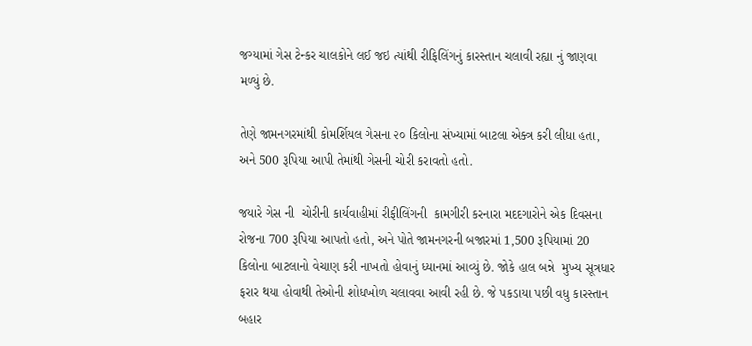જગ્યામાં ગેસ ટેન્કર ચાલકોને લઈ જઇ ત્યાંથી રીફિલિંગનું કારસ્તાન ચલાવી રહ્યા નું જાણવા મળ્યું છે.

તેણે જામનગરમાંથી કોમર્શિયલ ગેસના ૨૦ કિલોના સંખ્યામાં બાટલા એક્ત્ર કરી લીધા હતા, અને 500 રૂપિયા આપી તેમાંથી ગેસની ચોરી કરાવતો હતો.

જયારે ગેસ ની  ચોરીની કાર્યવાહીમાં રીફીલિંગની  કામગીરી કરનારા મદદગારોને એક દિવસના રોજના 700 રૂપિયા આપતો હતો, અને પોતે જામનગરની બજારમાં 1,500 રૂપિયામાં 20 કિલોના બાટલાનો વેચાણ કરી નાખતો હોવાનું ધ્યાનમાં આવ્યું છે. જોકે હાલ બન્ને  મુખ્ય સૂત્રધાર ફરાર થયા હોવાથી તેઓની શોધખોળ ચલાવવા આવી રહી છે. જે પકડાયા પછી વધુ કારસ્તાન બહાર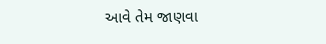આવે તેમ જાણવા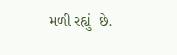મળી રહ્યું  છે.